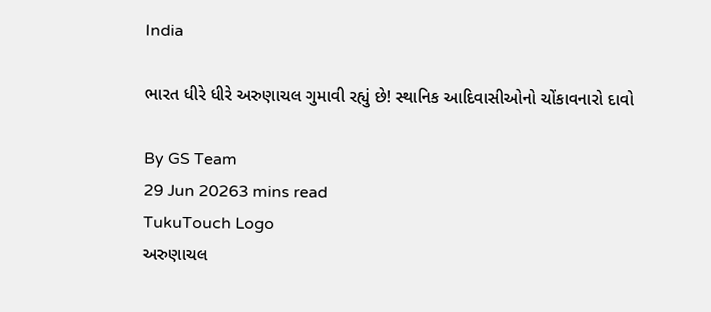India

ભારત ધીરે ધીરે અરુણાચલ ગુમાવી રહ્યું છે! સ્થાનિક આદિવાસીઓનો ચોંકાવનારો દાવો

By GS Team
29 Jun 20263 mins read
TukuTouch Logo
અરુણાચલ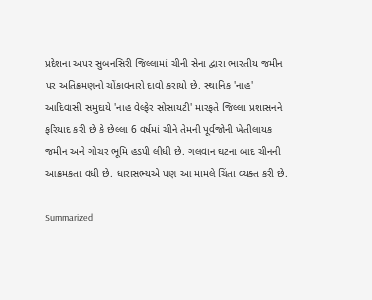પ્રદેશના અપર સુબનસિરી જિલ્લામાં ચીની સેના દ્વારા ભારતીય જમીન પર અતિક્રમણનો ચોંકાવનારો દાવો કરાયો છે. સ્થાનિક 'નાહ' આદિવાસી સમુદાયે 'નાહ વેલ્ફેર સોસાયટી' મારફતે જિલ્લા પ્રશાસનને ફરિયાદ કરી છે કે છેલ્લા 6 વર્ષમાં ચીને તેમની પૂર્વજોની ખેતીલાયક જમીન અને ગોચર ભૂમિ હડપી લીધી છે. ગલવાન ઘટના બાદ ચીનની આક્રમકતા વધી છે. ધારાસભ્યએ પણ આ મામલે ચિંતા વ્યક્ત કરી છે.

Summarized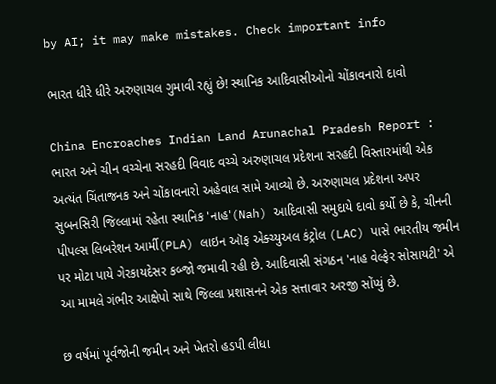by AI; it may make mistakes. Check important info

ભારત ધીરે ધીરે અરુણાચલ ગુમાવી રહ્યું છે! સ્થાનિક આદિવાસીઓનો ચોંકાવનારો દાવો

China Encroaches Indian Land Arunachal Pradesh Report : ભારત અને ચીન વચ્ચેના સરહદી વિવાદ વચ્ચે અરુણાચલ પ્રદેશના સરહદી વિસ્તારમાંથી એક અત્યંત ચિંતાજનક અને ચોંકાવનારો અહેવાલ સામે આવ્યો છે. અરુણાચલ પ્રદેશના અપર સુબનસિરી જિલ્લામાં રહેતા સ્થાનિક 'નાહ'(Nah) આદિવાસી સમુદાયે દાવો કર્યો છે કે, ચીનની પીપલ્સ લિબરેશન આર્મી(PLA) લાઇન ઑફ એક્ચ્યુઅલ કંટ્રોલ (LAC) પાસે ભારતીય જમીન પર મોટા પાયે ગેરકાયદેસર કબ્જો જમાવી રહી છે. આદિવાસી સંગઠન 'નાહ વેલ્ફેર સોસાયટી' એ આ મામલે ગંભીર આક્ષેપો સાથે જિલ્લા પ્રશાસનને એક સત્તાવાર અરજી સોંપ્યું છે.

છ વર્ષમાં પૂર્વજોની જમીન અને ખેતરો હડપી લીધા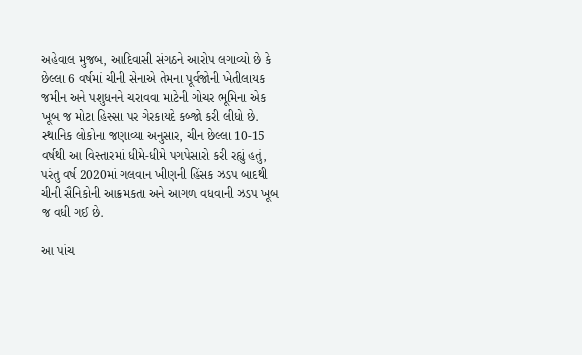અહેવાલ મુજબ, આદિવાસી સંગઠને આરોપ લગાવ્યો છે કે છેલ્લા 6 વર્ષમાં ચીની સેનાએ તેમના પૂર્વજોની ખેતીલાયક જમીન અને પશુધનને ચરાવવા માટેની ગોચર ભૂમિના એક ખૂબ જ મોટા હિસ્સા પર ગેરકાયદે કબ્જો કરી લીધો છે. સ્થાનિક લોકોના જણાવ્યા અનુસાર, ચીન છેલ્લા 10-15 વર્ષથી આ વિસ્તારમાં ધીમે-ધીમે પગપેસારો કરી રહ્યું હતું, પરંતુ વર્ષ 2020માં ગલવાન ખીણની હિંસક ઝડપ બાદથી ચીની સૈનિકોની આક્રમકતા અને આગળ વધવાની ઝડપ ખૂબ જ વધી ગઈ છે.

આ પાંચ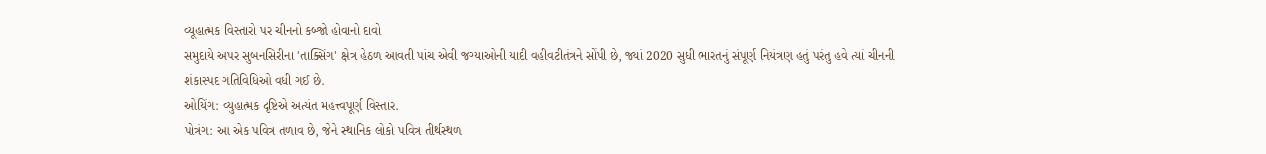વ્યૂહાત્મક વિસ્તારો પર ચીનનો કબ્જો હોવાનો દાવો
સમુદાયે અપર સુબનસિરીના 'તાક્સિંગ' ક્ષેત્ર હેઠળ આવતી પાંચ એવી જગ્યાઓની યાદી વહીવટીતંત્રને સોંપી છે, જ્યાં 2020 સુધી ભારતનું સંપૂર્ણ નિયંત્રણ હતું પરંતુ હવે ત્યાં ચીનની શંકાસ્પદ ગતિવિધિઓ વધી ગઈ છે.
ઓયિંગ: વ્યુહાત્મક દૃષ્ટિએ અત્યંત મહત્ત્વપૂર્ણ વિસ્તાર.
પોત્રંગ: આ એક પવિત્ર તળાવ છે, જેને સ્થાનિક લોકો પવિત્ર તીર્થસ્થળ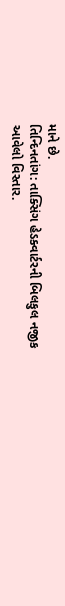માને છે.
તિન્દિનતાંગ: તાક્સિંગ હેડક્વાર્ટરની બિલકુલ નજીક આવેલો વિસ્તાર.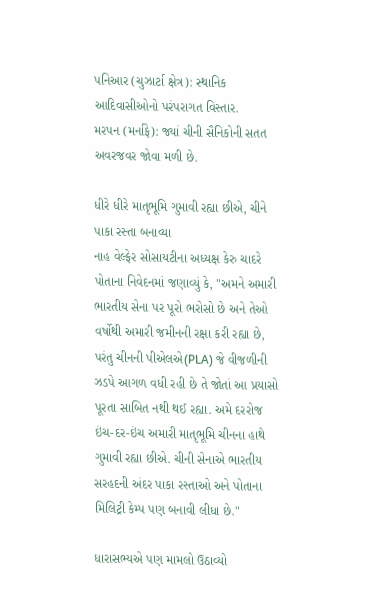પનિઆર (ચુઝાર્ટા ક્ષેત્ર): સ્થાનિક આદિવાસીઓનો પરંપરાગત વિસ્તાર.
મરપન (મર્નાફે): જ્યાં ચીની સૈનિકોની સતત અવરજવર જોવા મળી છે.

ધીરે ધીરે માતૃભૂમિ ગુમાવી રહ્યા છીએ, ચીને પાકા રસ્તા બનાવ્યા
નાહ વેલ્ફેર સોસાયટીના અધ્યક્ષ કેરુ ચાદરે પોતાના નિવેદનમાં જણાવ્યું કે, "અમને અમારી ભારતીય સેના પર પૂરો ભરોસો છે અને તેઓ વર્ષોથી અમારી જમીનની રક્ષા કરી રહ્યા છે, પરંતુ ચીનની પીએલએ(PLA) જે વીજળીની ઝડપે આગળ વધી રહી છે તે જોતાં આ પ્રયાસો પૂરતા સાબિત નથી થઈ રહ્યા. અમે દરરોજ ઇંચ-દર-ઇંચ અમારી માતૃભૂમિ ચીનના હાથે ગુમાવી રહ્યા છીએ. ચીની સેનાએ ભારતીય સરહદની અંદર પાકા રસ્તાઓ અને પોતાના મિલિટ્રી કેમ્પ પણ બનાવી લીધા છે."

ધારાસભ્યએ પણ મામલો ઉઠાવ્યો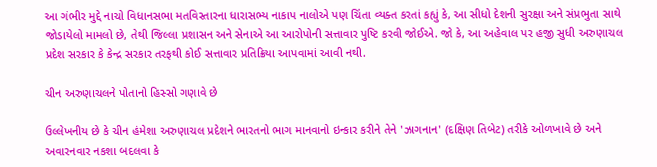આ ગંભીર મુદ્દે નાચો વિધાનસભા મતવિસ્તારના ધારાસભ્ય નાકાપ નાલોએ પણ ચિંતા વ્યક્ત કરતાં કહ્યું કે, આ સીધો દેશની સુરક્ષા અને સંપ્રભુતા સાથે જોડાયેલો મામલો છે, તેથી જિલ્લા પ્રશાસન અને સેનાએ આ આરોપોની સત્તાવાર પુષ્ટિ કરવી જોઈએ. જો કે, આ અહેવાલ પર હજી સુધી અરુણાચલ પ્રદેશ સરકાર કે કેન્દ્ર સરકાર તરફથી કોઈ સત્તાવાર પ્રતિક્રિયા આપવામાં આવી નથી.

ચીન અરુણાચલને પોતાનો હિસ્સો ગણાવે છે

ઉલ્લેખનીય છે કે ચીન હંમેશા અરુણાચલ પ્રદેશને ભારતનો ભાગ માનવાનો ઇન્કાર કરીને તેને 'ઝાગનાન' (દક્ષિણ તિબેટ) તરીકે ઓળખાવે છે અને અવારનવાર નકશા બદલવા કે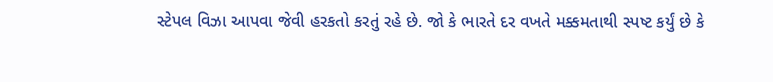સ્ટેપલ વિઝા આપવા જેવી હરકતો કરતું રહે છે. જો કે ભારતે દર વખતે મક્કમતાથી સ્પષ્ટ કર્યું છે કે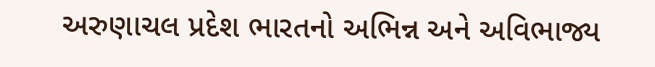અરુણાચલ પ્રદેશ ભારતનો અભિન્ન અને અવિભાજ્ય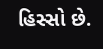હિસ્સો છે.